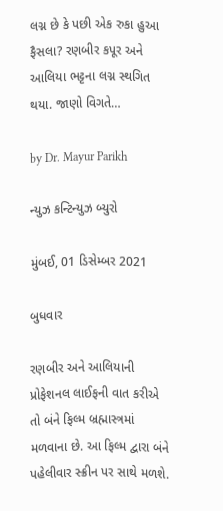લગ્ન છે કે પછી એક રુકા હુઆ ફૈસલા? રણબીર કપૂર અને આલિયા ભટ્ટના લગ્ન સ્થગિત થયા. જાણો વિગતે…

by Dr. Mayur Parikh

ન્યુઝ કન્ટિન્યુઝ બ્યુરો

મુંબઈ, 01 ડિસેમ્બર 2021

બુધવાર

રણબીર અને આલિયાની પ્રોફેશનલ લાઈફની વાત કરીએ તો બંને ફિલ્મ બ્રહ્માસ્ત્રમાં મળવાના છે. આ ફિલ્મ દ્વારા બંને પહેલીવાર સ્ક્રીન પર સાથે મળશે.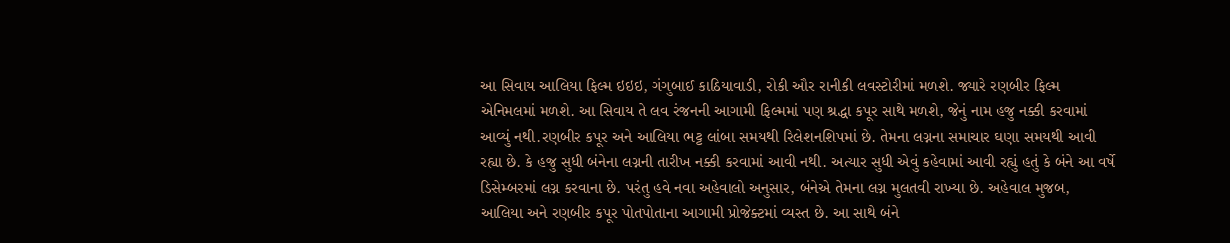આ સિવાય આલિયા ફિલ્મ ઇઇઇ, ગંગુબાઈ કાઠિયાવાડી, રોકી ઔર રાનીકી લવસ્ટોરીમાં મળશે. જ્યારે રણબીર ફિલ્મ એનિમલમાં મળશે. આ સિવાય તે લવ રંજનની આગામી ફિલ્મમાં પણ શ્રદ્ધા કપૂર સાથે મળશે, જેનું નામ હજુ નક્કી કરવામાં આવ્યું નથી.રણબીર કપૂર અને આલિયા ભટ્ટ લાંબા સમયથી રિલેશનશિપમાં છે. તેમના લગ્નના સમાચાર ઘણા સમયથી આવી રહ્યા છે. કે હજુ સુધી બંનેના લગ્નની તારીખ નક્કી કરવામાં આવી નથી. અત્યાર સુધી એવું કહેવામાં આવી રહ્યું હતું કે બંને આ વર્ષે ડિસેમ્બરમાં લગ્ન કરવાના છે. પરંતુ હવે નવા અહેવાલો અનુસાર, બંનેએ તેમના લગ્ન મુલતવી રાખ્યા છે. અહેવાલ મુજબ, આલિયા અને રણબીર કપૂર પોતપોતાના આગામી પ્રોજેક્ટમાં વ્યસ્ત છે. આ સાથે બંને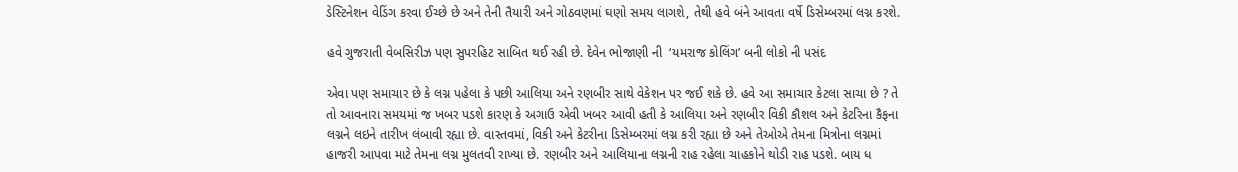ડેસ્ટિનેશન વેડિંગ કરવા ઈચ્છે છે અને તેની તૈયારી અને ગોઠવણમાં ઘણો સમય લાગશે, તેથી હવે બંને આવતા વર્ષે ડિસેમ્બરમાં લગ્ન કરશે.

હવે ગુજરાતી વેબસિરીઝ પણ સુપરહિટ સાબિત થઈ રહી છે. દેવેન ભોજાણી ની  ‘યમરાજ કોલિંગ’ બની લોકો ની પસંદ

એવા પણ સમાચાર છે કે લગ્ન પહેલા કે પછી આલિયા અને રણબીર સાથે વેકેશન પર જઈ શકે છે. હવે આ સમાચાર કેટલા સાચા છે ? તે તો આવનારા સમયમાં જ ખબર પડશે કારણ કે અગાઉ એવી ખબર આવી હતી કે આલિયા અને રણબીર વિકી કૌશલ અને કેટરિના કૈફના લગ્નને લઇને તારીખ લંબાવી રહ્યા છે. વાસ્તવમાં, વિકી અને કેટરીના ડિસેમ્બરમાં લગ્ન કરી રહ્યા છે અને તેઓએ તેમના મિત્રોના લગ્નમાં હાજરી આપવા માટે તેમના લગ્ન મુલતવી રાખ્યા છે. રણબીર અને આલિયાના લગ્નની રાહ રહેલા ચાહકોને થોડી રાહ પડશે. બાય ધ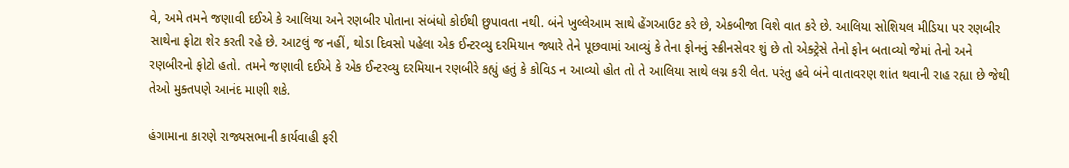વે, અમે તમને જણાવી દઈએ કે આલિયા અને રણબીર પોતાના સંબંધો કોઈથી છુપાવતા નથી. બંને ખુલ્લેઆમ સાથે હેંગઆઉટ કરે છે, એકબીજા વિશે વાત કરે છે. આલિયા સોશિયલ મીડિયા પર રણબીર સાથેના ફોટા શેર કરતી રહે છે. આટલું જ નહીં, થોડા દિવસો પહેલા એક ઈન્ટરવ્યુ દરમિયાન જ્યારે તેને પૂછવામાં આવ્યું કે તેના ફોનનું સ્ક્રીનસેવર શું છે તો એક્ટ્રેસે તેનો ફોન બતાવ્યો જેમાં તેનો અને રણબીરનો ફોટો હતો. તમને જણાવી દઈએ કે એક ઈન્ટરવ્યુ દરમિયાન રણબીરે કહ્યું હતું કે કોવિડ ન આવ્યો હોત તો તે આલિયા સાથે લગ્ન કરી લેત. પરંતુ હવે બંને વાતાવરણ શાંત થવાની રાહ રહ્યા છે જેથી તેઓ મુક્તપણે આનંદ માણી શકે.

હંગામાના કારણે રાજ્યસભાની કાર્યવાહી ફરી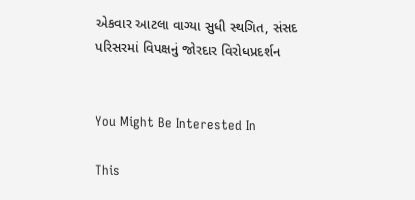એકવાર આટલા વાગ્યા સુધી સ્થગિત, સંસદ પરિસરમાં વિપક્ષનું જોરદાર વિરોધપ્રદર્શન


You Might Be Interested In

This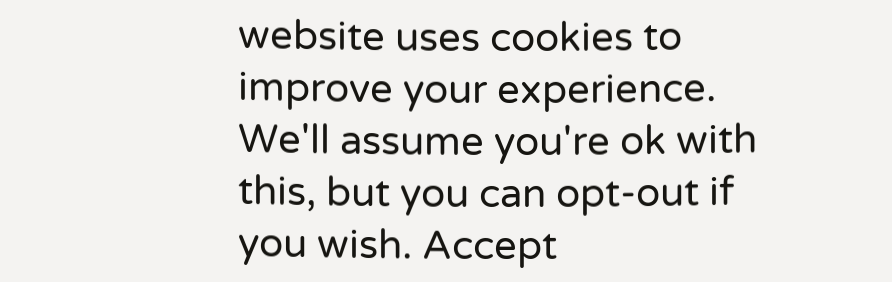website uses cookies to improve your experience. We'll assume you're ok with this, but you can opt-out if you wish. Accept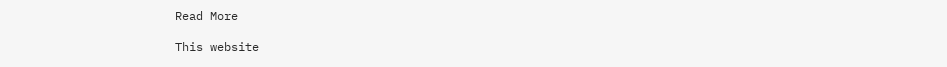Read More

This website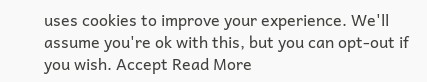uses cookies to improve your experience. We'll assume you're ok with this, but you can opt-out if you wish. Accept Read More